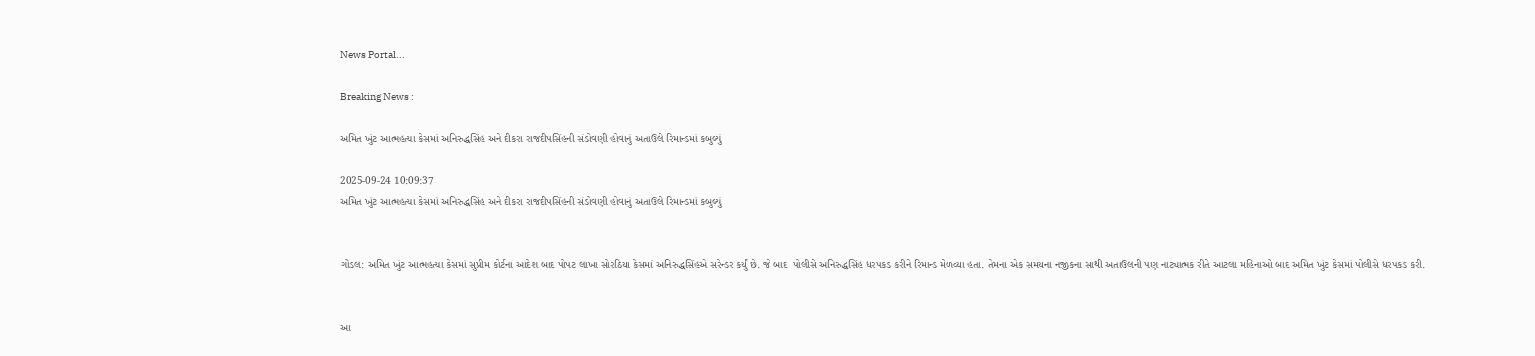News Portal...

Breaking News :

અમિત ખુંટ આત્મહત્યા કેસમાં અનિરુદ્ધસિંહ અને દીકરા રાજદીપસિંહની સંડોવણી હોવાનું અતાઉલે રિમાન્ડમાં કબુલ્યું

2025-09-24 10:09:37
અમિત ખુંટ આત્મહત્યા કેસમાં અનિરુદ્ધસિંહ અને દીકરા રાજદીપસિંહની સંડોવણી હોવાનું અતાઉલે રિમાન્ડમાં કબુલ્યું


ગોંડલ: અમિત ખુંટ આત્મહત્યા કેસમાં સુપ્રીમ કોર્ટના આદેશ બાદ પોપટ લાખા સોરઠિયા કેસમાં અનિરુદ્ધસિંહએ સરેન્ડર કર્યું છે. જે બાદ  પોલીસે અનિરુદ્ધસિંહ ધરપકડ કરીને રિમાન્ડ મેળવ્યા હતા. તેમના એક સમયના નજીકના સાથી અતાઉલની પણ નાટ્યાત્મક રીતે આટલા મહિનાઓ બાદ અમિત ખુંટ કેસમાં પોલીસે ધરપકડ કરી.


આ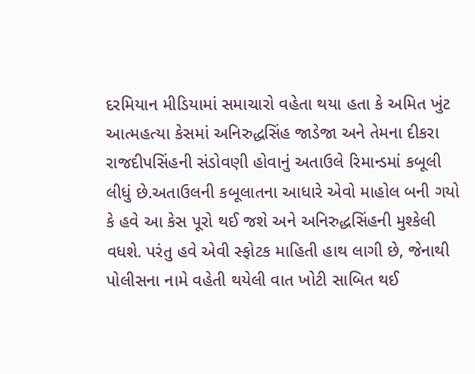દરમિયાન મીડિયામાં સમાચારો વહેતા થયા હતા કે અમિત ખુંટ આત્મહત્યા કેસમાં અનિરુદ્ધસિંહ જાડેજા અને તેમના દીકરા રાજદીપસિંહની સંડોવણી હોવાનું અતાઉલે રિમાન્ડમાં કબૂલી લીધું છે.અતાઉલની કબૂલાતના આધારે એવો માહોલ બની ગયો કે હવે આ કેસ પૂરો થઈ જશે અને અનિરુદ્ધસિંહની મુશ્કેલી વધશે. પરંતુ હવે એવી સ્ફોટક માહિતી હાથ લાગી છે, જેનાથી પોલીસના નામે વહેતી થયેલી વાત ખોટી સાબિત થઈ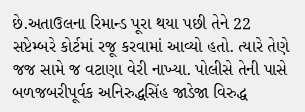છે.અતાઉલના રિમાન્ડ પૂરા થયા પછી તેને 22 સપ્ટેમ્બરે કોર્ટમાં રજૂ કરવામાં આવ્યો હતો. ત્યારે તેણે જજ સામે જ વટાણા વેરી નાખ્યા. પોલીસે તેની પાસે બળજબરીપૂર્વક અનિરુદ્ધસિંહ જાડેજા વિરુદ્ધ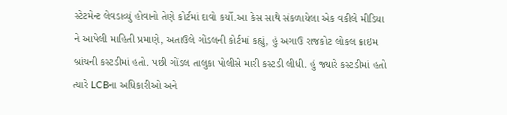સ્ટેટમેન્ટ લેવડાવ્યું હોવાનો તેણે કોર્ટમાં દાવો કર્યો.આ કેસ સાથે સંકળાયેલા એક વકીલે મીડિયા ને આપેલી માહિતી પ્રમાણે, અતાઉલે ગોંડલની કોર્ટમાં કહ્યું, હું અગાઉ રાજકોટ લોકલ ક્રાઇમ બ્રાંચની કસ્ટડીમાં હતો. પછી ગોંડલ તાલુકા પોલીસે મારી કસ્ટડી લીધી. હું જ્યારે કસ્ટડીમાં હતો ત્યારે LCBના અધિકારીઓ અને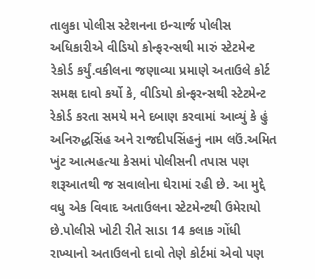તાલુકા પોલીસ સ્ટેશનના ઇન્ચાર્જ પોલીસ અધિકારીએ વીડિયો કોન્ફરન્સથી મારું સ્ટેટમેન્ટ રેકોર્ડ કર્યું.વકીલના જણાવ્યા પ્રમાણે અતાઉલે કોર્ટ સમક્ષ દાવો કર્યો કે, વીડિયો કોન્ફરન્સથી સ્ટેટમેન્ટ રેકોર્ડ કરતા સમયે મને દબાણ કરવામાં આવ્યું કે હું અનિરુદ્ધસિંહ અને રાજદીપસિંહનું નામ લઉં.અમિત ખુંટ આત્મહત્યા કેસમાં પોલીસની તપાસ પણ શરૂઆતથી જ સવાલોના ઘેરામાં રહી છે. આ મુદ્દે વધુ એક વિવાદ અતાઉલના સ્ટેટમેન્ટથી ઉમેરાયો છે.પોલીસે ખોટી રીતે સાડા 14 કલાક ગોંધી રાખ્યાનો અતાઉલનો દાવો તેણે કોર્ટમાં એવો પણ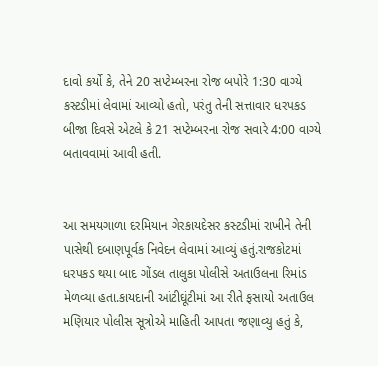દાવો કર્યો કે, તેને 20 સપ્ટેમ્બરના રોજ બપોરે 1:30 વાગ્યે કસ્ટડીમાં લેવામાં આવ્યો હતો, પરંતુ તેની સત્તાવાર ધરપકડ બીજા દિવસે એટલે કે 21 સપ્ટેમ્બરના રોજ સવારે 4:00 વાગ્યે બતાવવામાં આવી હતી.


આ સમયગાળા દરમિયાન ગેરકાયદેસર કસ્ટડીમાં રાખીને તેની પાસેથી દબાણપૂર્વક નિવેદન લેવામાં આવ્યું હતું.રાજકોટમાં ધરપકડ થયા બાદ ગોંડલ તાલુકા પોલીસે અતાઉલના રિમાંડ મેળવ્યા હતા.કાયદાની આંટીઘૂંટીમાં આ રીતે ફસાયો અતાઉલ મણિયાર પોલીસ સૂત્રોએ માહિતી આપતા જણાવ્યુ હતું કે,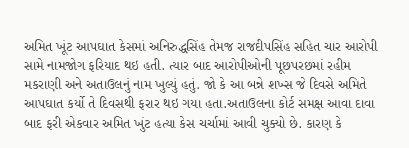અમિત ખૂંટ આપઘાત કેસમાં અનિરુદ્ધસિંહ તેમજ રાજદીપસિંહ સહિત ચાર આરોપી સામે નામજોગ ફરિયાદ થઇ હતી. ત્યાર બાદ આરોપીઓની પૂછપરછમાં રહીમ મકરાણી અને અતાઉલનું નામ ખુલ્યું હતું. જો કે આ બન્ને શખ્સ જે દિવસે અમિતે આપઘાત કર્યો તે દિવસથી ફરાર થઇ ગયા હતા.અતાઉલના કોર્ટ સમક્ષ આવા દાવા બાદ ફરી એકવાર અમિત ખુંટ હત્યા કેસ ચર્ચામાં આવી ચુક્યો છે. કારણ કે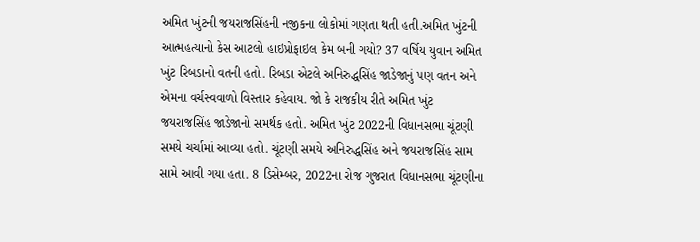અમિત ખુંટની જયરાજસિંહની નજીકના લોકોમાં ગણતા થતી હતી.અમિત ખુંટની આત્મહત્યાનો કેસ આટલો હાઇપ્રોફાઇલ કેમ બની ગયો? 37 વર્ષિય યુવાન અમિત ખુંટ રિબડાનો વતની હતો. રિબડા એટલે અનિરુદ્ધસિંહ જાડેજાનું પણ વતન અને એમના વર્ચસ્વવાળો વિસ્તાર કહેવાય. જો કે રાજકીય રીતે અમિત ખુંટ જયરાજસિંહ જાડેજાનો સમર્થક હતો. અમિત ખુંટ 2022ની વિધાનસભા ચૂંટણી સમયે ચર્ચામાં આવ્યા હતો. ચૂંટણી સમયે અનિરુદ્ધસિંહ અને જયરાજસિંહ સામ સામે આવી ગયા હતા. 8 ડિસેમ્બર, 2022ના રોજ ગુજરાત વિધાનસભા ચૂંટણીના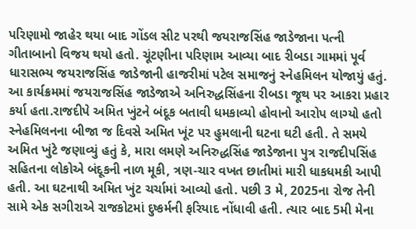પરિણામો જાહેર થયા બાદ ગોંડલ સીટ પરથી જયરાજસિંહ જાડેજાના પત્ની ગીતાબાનો વિજય થયો હતો. ચૂંટણીના પરિણામ આવ્યા બાદ રીબડા ગામમાં પૂર્વ ધારાસભ્ય જયરાજસિંહ જાડેજાની હાજરીમાં પટેલ સમાજનું સ્નેહમિલન યોજાયું હતું. આ કાર્યક્રમમાં જયરાજસિંહ જાડેજાએ અનિરુદ્ધસિંહના રીબડા જૂથ પર આકરા પ્રહાર કર્યા હતા.રાજદીપે અમિત ખુંટને બંદૂક બતાવી ધમકાવ્યો હોવાનો આરોપ લાગ્યો હતો સ્નેહમિલનના બીજા જ દિવસે અમિત ખૂંટ પર હુમલાની ઘટના ઘટી હતી. તે સમયે અમિત ખુંટે જણાવ્યું હતું કે, મારા લમણે અનિરુદ્ધસિંહ જાડેજાના પુત્ર રાજદીપસિંહ સહિતના લોકોએ બંદૂકની નાળ મૂકી, ત્રણ-ચાર વખત છાતીમાં મારી ધાકધમકી આપી હતી. આ ઘટનાથી અમિત ખુંટ ચર્ચામાં આવ્યો હતો. પછી 3 મે, 2025ના રોજ તેની સામે એક સગીરાએ રાજકોટમાં દુષ્કર્મની ફરિયાદ નોંધાવી હતી. ત્યાર બાદ 5મી મેના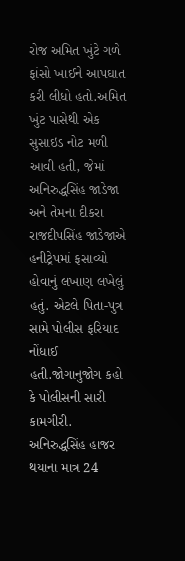રોજ અમિત ખુંટે ગળે ફાંસો ખાઈને આપઘાત કરી લીધો હતો.અમિત ખુંટ પાસેથી એક સુસાઇડ નોટ મળી આવી હતી, જેમાં અનિરુદ્ધસિંહ જાડેજા અને તેમના દીકરા રાજદીપસિંહ જાડેજાએ હનીટ્રેપમાં ફસાવ્યો હોવાનું લખાણ લખેલું હતું. એટલે પિતા-પુત્ર સામે પોલીસ ફરિયાદ નોંધાઈ હતી.જોગાનુજોગ કહો કે પોલીસની સારી કામગીરી. અનિરુદ્ધસિંહ હાજર થયાના માત્ર 24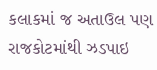કલાકમાં જ અતાઉલ પણ રાજકોટમાંથી ઝડપાઇ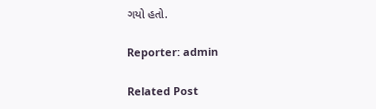ગયો હતો.

Reporter: admin

Related Post